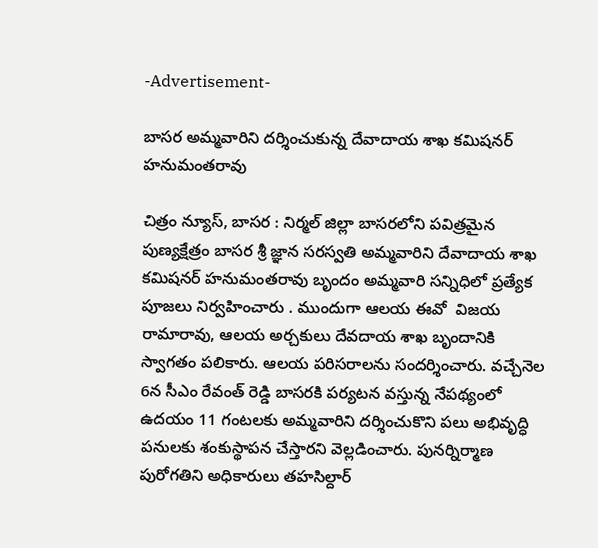-Advertisement-

బాసర అమ్మవారిని దర్శించుకున్న దేవాదాయ శాఖ కమిషనర్ హనుమంతరావు

చిత్రం న్యూస్, బాసర : నిర్మల్ జిల్లా బాసరలోని పవిత్రమైన పుణ్యక్షేత్రం బాసర శ్రీ జ్ఞాన సరస్వతి అమ్మవారిని దేవాదాయ శాఖ కమిషనర్ హనుమంతరావు బృందం అమ్మవారి సన్నిధిలో ప్రత్యేక పూజలు నిర్వహించారు . ముందుగా ఆలయ ఈవో  విజయ రామారావు, ఆలయ అర్చకులు దేవదాయ శాఖ బృందానికి స్వాగతం పలికారు. ఆలయ పరిసరాలను సందర్శించారు. వచ్చేనెల 6న సీఎం రేవంత్ రెడ్డి బాసరకి పర్యటన వస్తున్న నేపథ్యంలో ఉదయం 11 గంటలకు అమ్మవారిని దర్శించుకొని పలు అభివృద్ధి పనులకు శంకుస్థాపన చేస్తారని వెల్లడించారు. పునర్నిర్మాణ పురోగతిని అధికారులు తహసిల్దార్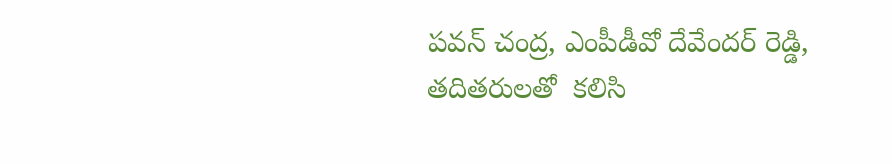పవన్ చంద్ర, ఎంపీడీవో దేవేందర్ రెడ్డి, తదితరులతో  కలిసి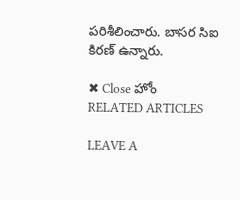పరిశీలించారు. బాసర సిఐ కిరణ్ ఉన్నారు.

✖ Close హోం
RELATED ARTICLES

LEAVE A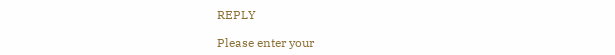REPLY

Please enter your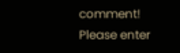comment!
Please enter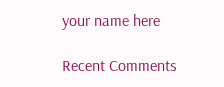your name here

Recent Comments